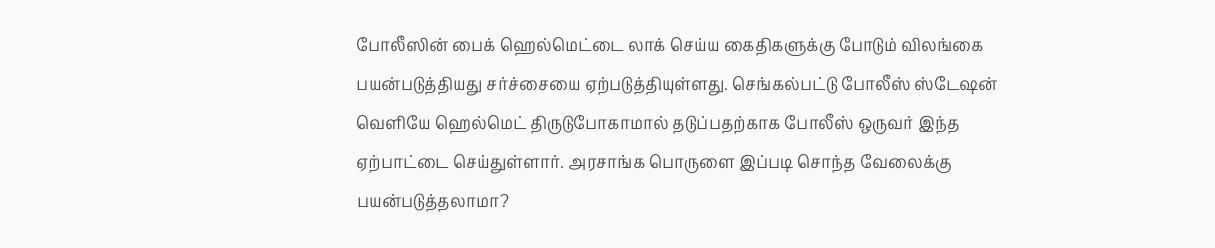போலீஸின் பைக் ஹெல்மெட்டை லாக் செய்ய கைதிகளுக்கு போடும் விலங்கை பயன்படுத்தியது சர்ச்சையை ஏற்படுத்தியுள்ளது. செங்கல்பட்டு போலீஸ் ஸ்டேஷன் வெளியே ஹெல்மெட் திருடுபோகாமால் தடுப்பதற்காக போலீஸ் ஒருவர் இந்த ஏற்பாட்டை செய்துள்ளார். அரசாங்க பொருளை இப்படி சொந்த வேலைக்கு பயன்படுத்தலாமா?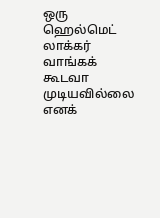ஒரு ஹெல்மெட் லாக்கர் வாங்கக் கூடவா முடியவில்லை எனக்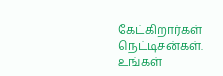கேட்கிறார்கள் நெட்டிசன்கள். உங்கள்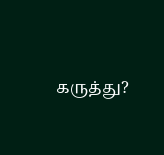கருத்து?